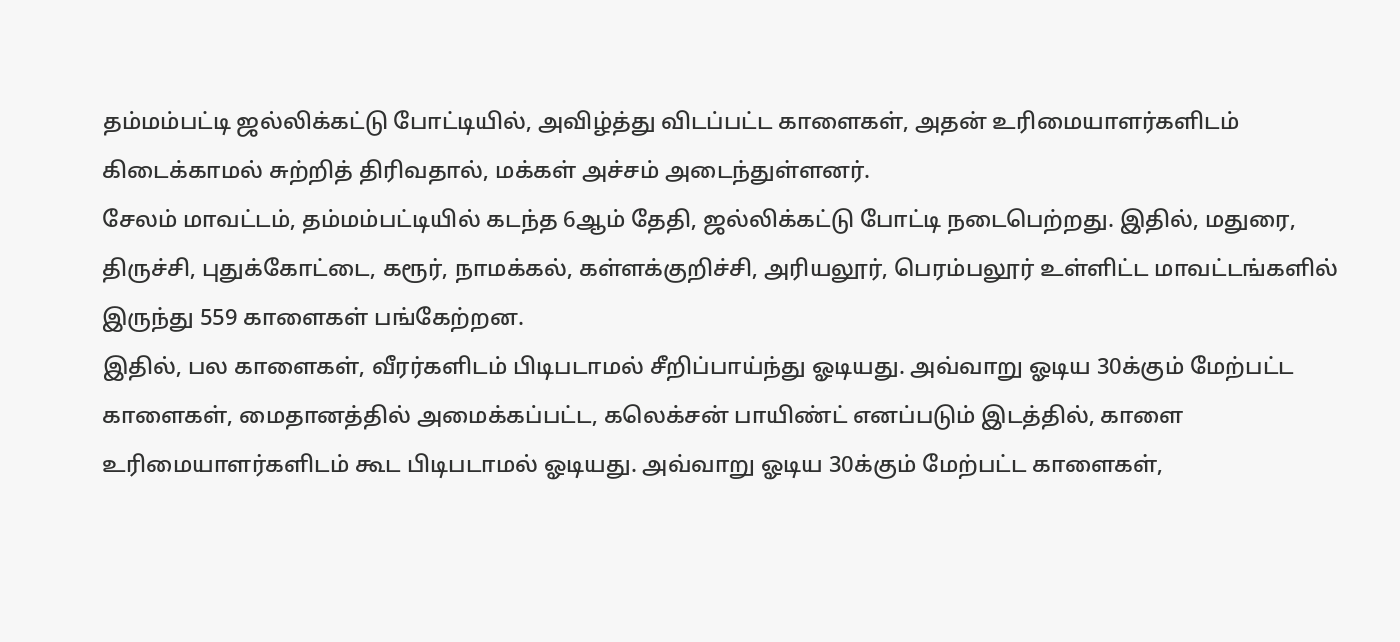தம்மம்பட்டி ஜல்லிக்கட்டு போட்டியில், அவிழ்த்து விடப்பட்ட காளைகள், அதன் உரிமையாளர்களிடம் கிடைக்காமல் சுற்றித் திரிவதால், மக்கள் அச்சம் அடைந்துள்ளனர்.
சேலம் மாவட்டம், தம்மம்பட்டியில் கடந்த 6ஆம் தேதி, ஜல்லிக்கட்டு போட்டி நடைபெற்றது. இதில், மதுரை, திருச்சி, புதுக்கோட்டை, கரூர், நாமக்கல், கள்ளக்குறிச்சி, அரியலூர், பெரம்பலூர் உள்ளிட்ட மாவட்டங்களில் இருந்து 559 காளைகள் பங்கேற்றன.
இதில், பல காளைகள், வீரர்களிடம் பிடிபடாமல் சீறிப்பாய்ந்து ஓடியது. அவ்வாறு ஓடிய 30க்கும் மேற்பட்ட காளைகள், மைதானத்தில் அமைக்கப்பட்ட, கலெக்சன் பாயிண்ட் எனப்படும் இடத்தில், காளை உரிமையாளர்களிடம் கூட பிடிபடாமல் ஓடியது. அவ்வாறு ஓடிய 30க்கும் மேற்பட்ட காளைகள்,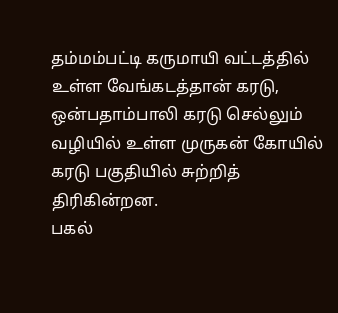தம்மம்பட்டி கருமாயி வட்டத்தில் உள்ள வேங்கடத்தான் கரடு, ஒன்பதாம்பாலி கரடு செல்லும் வழியில் உள்ள முருகன் கோயில் கரடு பகுதியில் சுற்றித் திரிகின்றன.
பகல்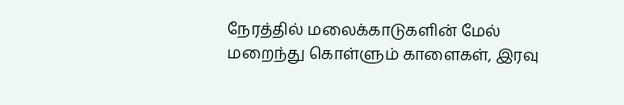நேரத்தில் மலைக்காடுகளின் மேல் மறைந்து கொள்ளும் காளைகள், இரவு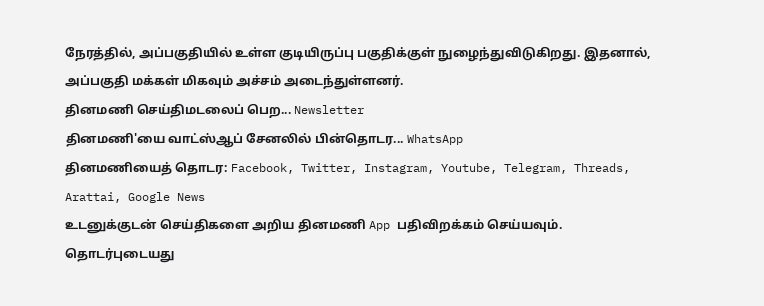நேரத்தில், அப்பகுதியில் உள்ள குடியிருப்பு பகுதிக்குள் நுழைந்துவிடுகிறது. இதனால், அப்பகுதி மக்கள் மிகவும் அச்சம் அடைந்துள்ளனர்.
தினமணி செய்திமடலைப் பெற... Newsletter
தினமணி'யை வாட்ஸ்ஆப் சேனலில் பின்தொடர... WhatsApp
தினமணியைத் தொடர: Facebook, Twitter, Instagram, Youtube, Telegram, Threads, Arattai, Google News
உடனுக்குடன் செய்திகளை அறிய தினமணி App பதிவிறக்கம் செய்யவும்.
தொடர்புடையது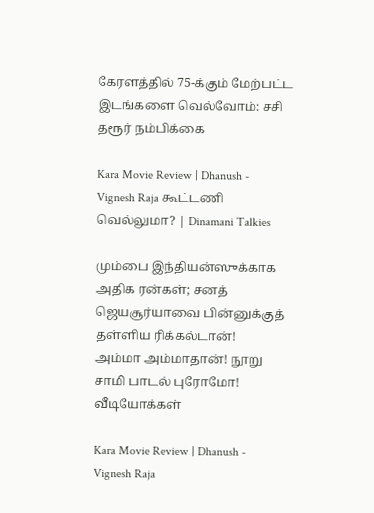கேரளத்தில் 75-க்கும் மேற்பட்ட இடங்களை வெல்வோம்: சசி தரூர் நம்பிக்கை

Kara Movie Review | Dhanush - Vignesh Raja கூட்டணி வெல்லுமா? | Dinamani Talkies

மும்பை இந்தியன்ஸுக்காக அதிக ரன்கள்; சனத் ஜெயசூர்யாவை பின்னுக்குத் தள்ளிய ரிக்கல்டான்!
அம்மா அம்மாதான்! நூறு சாமி பாடல் புரோமோ!
வீடியோக்கள்

Kara Movie Review | Dhanush - Vignesh Raja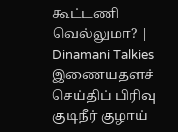கூட்டணி வெல்லுமா? | Dinamani Talkies
இணையதளச் செய்திப் பிரிவு
குடிநீர் குழாய்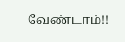வேண்டாம்!!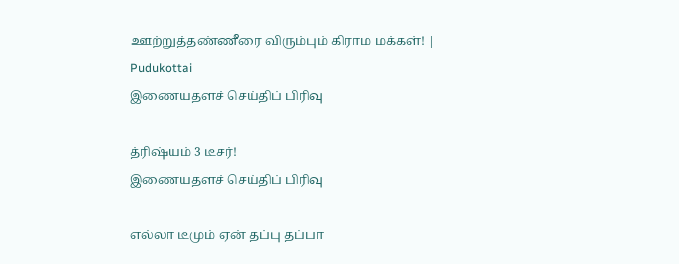ஊற்றுத்தண்ணீரை விரும்பும் கிராம மக்கள்! | Pudukottai
இணையதளச் செய்திப் பிரிவு

த்ரிஷ்யம் 3 டீசர்!
இணையதளச் செய்திப் பிரிவு

எல்லா டீமும் ஏன் தப்பு தப்பா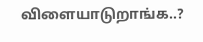விளையாடுறாங்க..?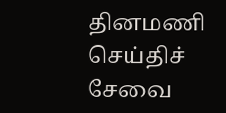தினமணி செய்திச் சேவை